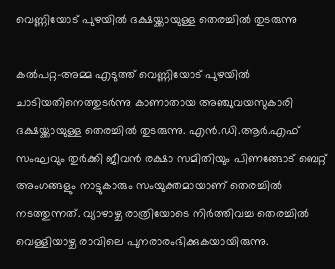വെണ്ണിയോട് പുഴയില്‍ ദക്ഷയ്ക്കായുള്ള തെരച്ചില്‍ തുടരുന്നു

കല്‍പറ്റ-അമ്മ എടുത്ത് വെണ്ണിയോട് പുഴയില്‍ ചാടിയതിനെത്തുടര്‍ന്നു കാണാതായ അഞ്ചുവയസുകാരി ദക്ഷയ്ക്കായുള്ള തെരച്ചില്‍ തുടരുന്നു. എന്‍.ഡി.ആര്‍.എഫ് സംഘവും തുര്‍ക്കി ജീവന്‍ രക്ഷാ സമിതിയും പിണങ്ങോട് ബെറ്റ് അംഗങ്ങളും നാട്ടുകാരും സംയുക്തമായാണ് തെരച്ചില്‍ നടത്തുന്നത്. വ്യാഴാഴ്ച രാത്രിയോടെ നിര്‍ത്തിവച്ച തെരച്ചില്‍ വെള്ളിയാഴ്ച രാവിലെ പുനരാരംഭിക്കുകയായിരുന്നു.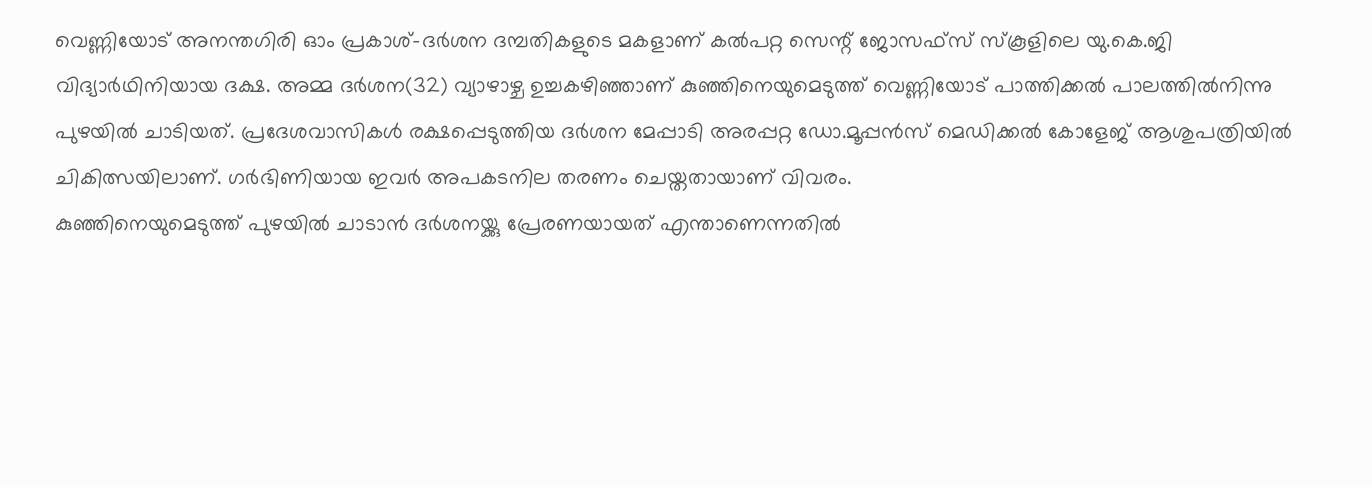വെണ്ണിയോട് അനന്തഗിരി ഓം പ്രകാശ്-ദര്‍ശന ദമ്പതികളുടെ മകളാണ് കല്‍പറ്റ സെന്റ് ജോസഫ്സ് സ്‌കൂളിലെ യു.കെ.ജി വിദ്യാര്‍ഥിനിയായ ദക്ഷ. അമ്മ ദര്‍ശന(32) വ്യാഴാഴ്ച ഉച്ചകഴിഞ്ഞാണ് കുഞ്ഞിനെയുമെടുത്ത് വെണ്ണിയോട് പാത്തിക്കല്‍ പാലത്തില്‍നിന്നു പുഴയില്‍ ചാടിയത്. പ്രദേശവാസികള്‍ രക്ഷപ്പെടുത്തിയ ദര്‍ശന മേപ്പാടി അരപ്പറ്റ ഡോ.മൂപ്പന്‍സ് മെഡിക്കല്‍ കോളേജ് ആശുപത്രിയില്‍ ചികിത്സയിലാണ്. ഗര്‍ഭിണിയായ ഇവര്‍ അപകടനില തരണം ചെയ്തതായാണ് വിവരം.
കുഞ്ഞിനെയുമെടുത്ത് പുഴയില്‍ ചാടാന്‍ ദര്‍ശനയ്ക്കു പ്രേരണയായത് എന്താണെന്നതില്‍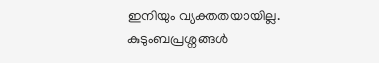ഇനിയും വ്യക്തതയായില്ല. കുടുംബപ്രശ്നങ്ങള്‍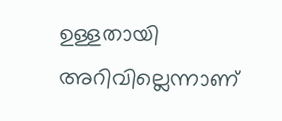ഉള്ളതായി അറിവില്ലെന്നാണ്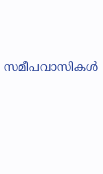സമീപവാസികള്‍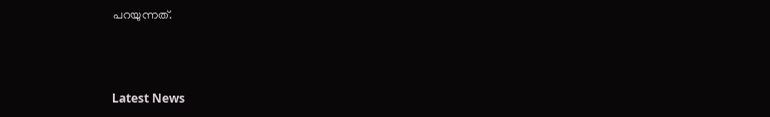പറയുന്നത്.



Latest News